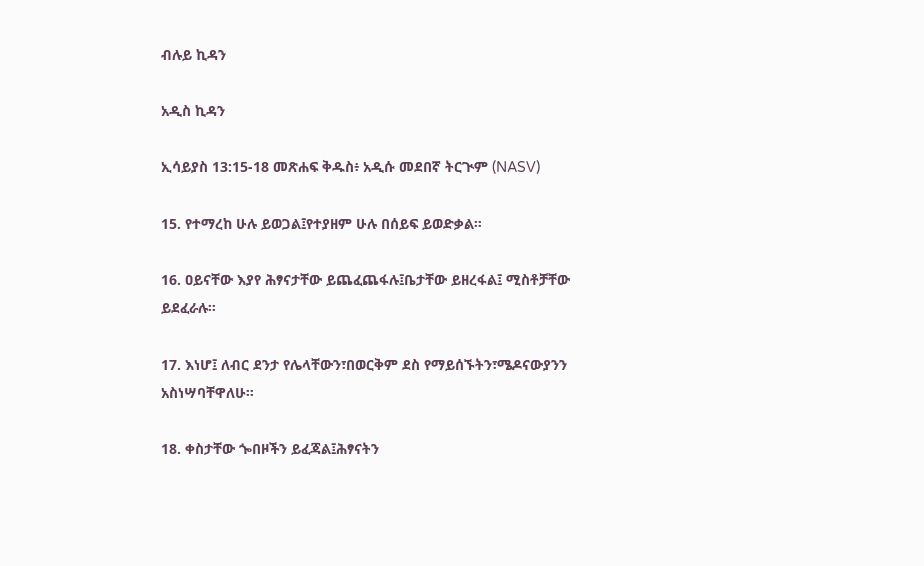ብሉይ ኪዳን

አዲስ ኪዳን

ኢሳይያስ 13:15-18 መጽሐፍ ቅዱስ፥ አዲሱ መደበኛ ትርጒም (NASV)

15. የተማረከ ሁሉ ይወጋል፤የተያዘም ሁሉ በሰይፍ ይወድቃል።

16. ዐይናቸው እያየ ሕፃናታቸው ይጨፈጨፋሉ፤ቤታቸው ይዘረፋል፤ ሚስቶቻቸው ይደፈራሉ።

17. እነሆ፤ ለብር ደንታ የሌላቸውን፣በወርቅም ደስ የማይሰኙትን፣ሜዶናውያንን አስነሣባቸዋለሁ።

18. ቀስታቸው ጐበዞችን ይፈጃል፤ሕፃናትን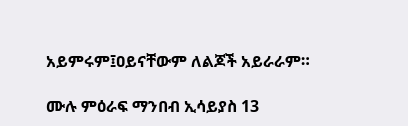አይምሩም፤ዐይናቸውም ለልጆች አይራራም።

ሙሉ ምዕራፍ ማንበብ ኢሳይያስ 13